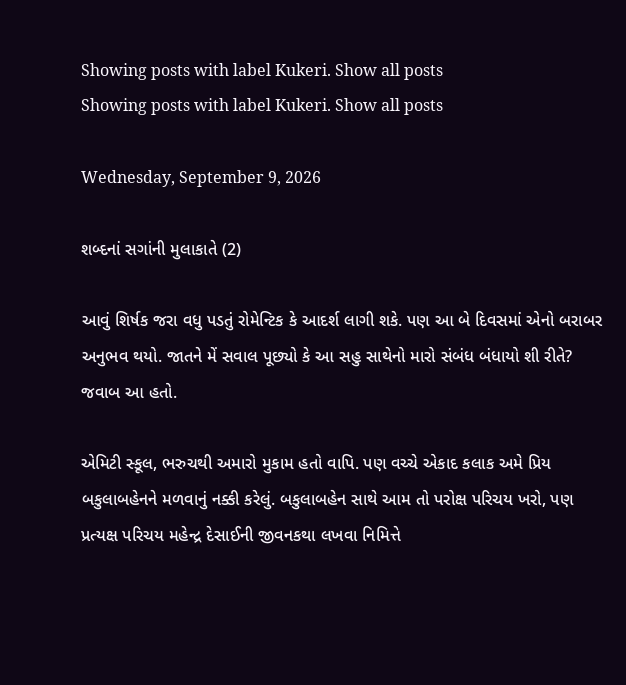Showing posts with label Kukeri. Show all posts
Showing posts with label Kukeri. Show all posts

Wednesday, September 9, 2026

શબ્દનાં સગાંની મુલાકાતે (2)

આવું શિર્ષક જરા વધુ પડતું રોમેન્ટિક કે આદર્શ લાગી શકે. પણ આ બે દિવસમાં એનો બરાબર અનુભવ થયો. જાતને મેં સવાલ પૂછ્યો કે આ સહુ સાથેનો મારો સંબંધ બંધાયો શી રીતે? જવાબ આ હતો.

એમિટી સ્કૂલ, ભરુચથી અમારો મુકામ હતો વાપિ. પણ વચ્ચે એકાદ કલાક અમે પ્રિય બકુલાબહેનને મળવાનું નક્કી કરેલું. બકુલાબહેન સાથે આમ તો પરોક્ષ પરિચય ખરો, પણ પ્રત્યક્ષ પરિચય મહેન્દ્ર દેસાઈની જીવનકથા લખવા નિમિત્તે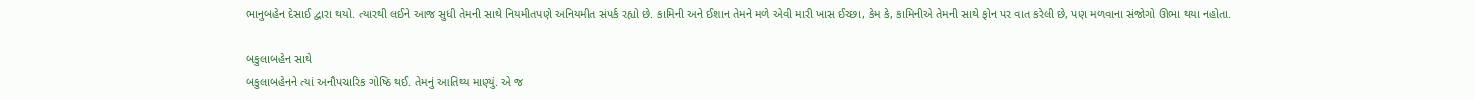ભાનુબહેન દેસાઈ દ્વારા થયો. ત્યારથી લઈને આજ સુધી તેમની સાથે નિયમીતપણે અનિયમીત સંપર્ક રહ્યો છે. કામિની અને ઈશાન તેમને મળે એવી મારી ખાસ ઈચ્છા, કેમ કે, કામિનીએ તેમની સાથે ફોન પર વાત કરેલી છે, પણ મળવાના સંજોગો ઊભા થયા નહોતા.

બકુલાબહેન સાથે
બકુલાબહેનને ત્યાં અનૌપચારિક ગોષ્ઠિ થઈ. તેમનું આતિથ્ય માણ્યું. એ જ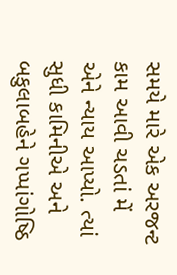સમયે મારે એક અરજન્ટ કામ આવી ચડતાં મેં એને ન્યાય આપ્યો. ત્યાં સુધી કામિનીએ અને બકુલાબહેને ગપ્પાંગોષ્ઠિ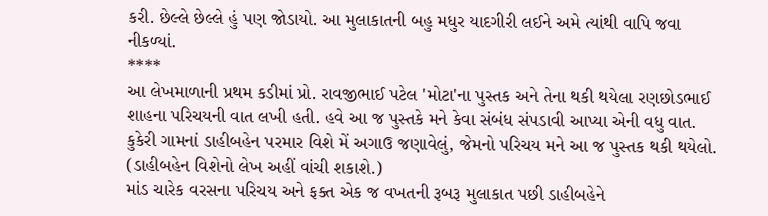કરી. છેલ્લે છેલ્લે હું પણ જોડાયો. આ મુલાકાતની બહુ મધુર યાદગીરી લઈને અમે ત્યાંથી વાપિ જવા નીકળ્યાં.
****
આ લેખમાળાની પ્રથમ કડીમાં પ્રો. રાવજીભાઈ પટેલ 'મોટા'ના પુસ્તક અને તેના થકી થયેલા રણછોડભાઈ શાહના પરિચયની વાત લખી હતી. હવે આ જ પુસ્તકે મને કેવા સંબંધ સંપડાવી આપ્યા એની વધુ વાત.
કુકેરી ગામનાં ડાહીબહેન પરમાર વિશે મેં અગાઉ જણાવેલું, જેમનો પરિચય મને આ જ પુસ્તક થકી થયેલો. (ડાહીબહેન વિશેનો લેખ અહીં વાંચી શકાશે.)
માંડ ચારેક વરસના પરિચય અને ફક્ત એક જ વખતની રૂબરૂ મુલાકાત પછી ડાહીબહેને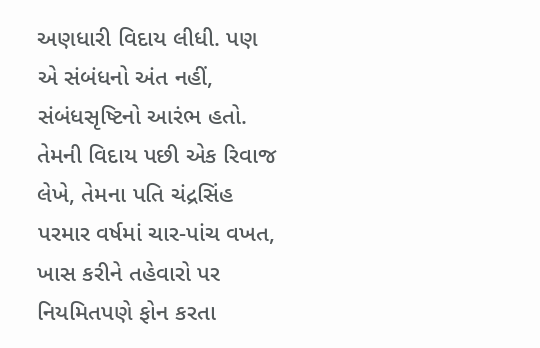અણધારી વિદાય લીધી. પણ એ સંબંધનો અંત નહીં, સંબંધસૃષ્ટિનો આરંભ હતો. તેમની વિદાય પછી એક રિવાજ લેખે, તેમના પતિ ચંદ્રસિંહ પરમાર વર્ષમાં ચાર-પાંચ વખત, ખાસ કરીને તહેવારો પર નિયમિતપણે ફોન કરતા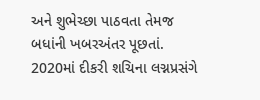અને શુભેચ્છા પાઠવતા તેમજ બધાંની ખબરઅંતર પૂછતાં. 2020માં દીકરી શચિના લગ્નપ્રસંગે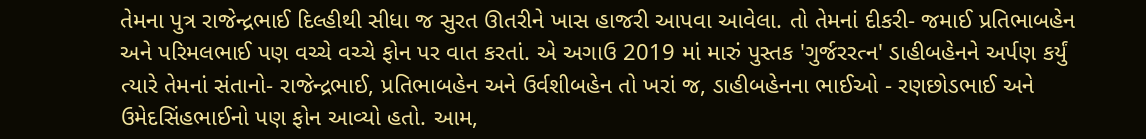તેમના પુત્ર રાજેન્દ્રભાઈ દિલ્હીથી સીધા જ સુરત ઊતરીને ખાસ હાજરી આપવા આવેલા. તો તેમનાં દીકરી- જમાઈ પ્રતિભાબહેન અને પરિમલભાઈ પણ વચ્ચે વચ્ચે ફોન પર વાત કરતાં. એ અગાઉ 2019 માં મારું પુસ્તક 'ગુર્જરરત્ન' ડાહીબહેનને અર્પણ કર્યું ત્યારે તેમનાં સંતાનો- રાજેન્દ્રભાઈ, પ્રતિભાબહેન અને ઉર્વશીબહેન તો ખરાં જ, ડાહીબહેનના ભાઈઓ - રણછોડભાઈ અને ઉમેદસિંહભાઈનો પણ ફોન આવ્યો હતો. આમ,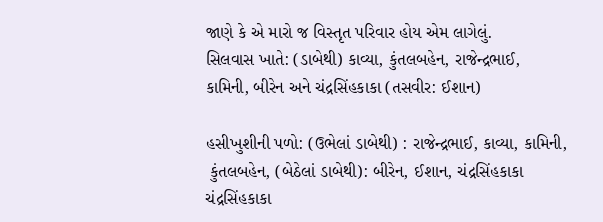જાણે કે એ મારો જ વિસ્તૃત પરિવાર હોય એમ લાગેલું.
સિલવાસ ખાતે: (ડાબેથી) કાવ્યા, કુંતલબહેન, રાજેન્દ્રભાઈ,
કામિની, બીરેન અને ચંદ્રસિંહકાકા (તસવીર: ઈશાન)

હસીખુશીની પળો: (ઉભેલાં ડાબેથી) : રાજેન્દ્રભાઈ, કાવ્યા, કામિની,
 કુંતલબહેન, (બેઠેલાં ડાબેથી): બીરેન, ઈશાન, ચંદ્રસિંહકાકા
ચંદ્રસિંહકાકા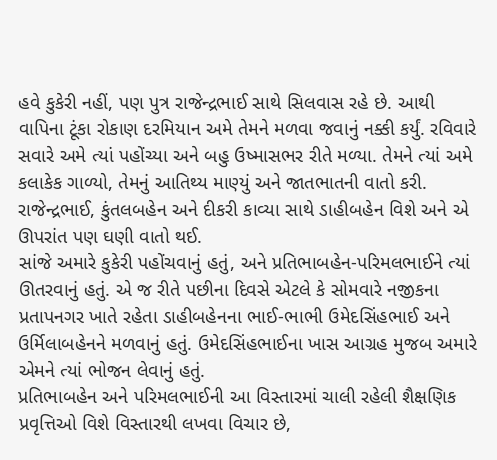હવે કુકેરી નહીં, પણ પુત્ર રાજેન્દ્રભાઈ સાથે સિલવાસ રહે છે. આથી વાપિના ટૂંકા રોકાણ દરમિયાન અમે તેમને મળવા જવાનું નક્કી કર્યું. રવિવારે સવારે અમે ત્યાં પહોંચ્યા અને બહુ ઉષ્માસભર રીતે મળ્યા. તેમને ત્યાં અમે કલાકેક ગાળ્યો, તેમનું આતિથ્ય માણ્યું અને જાતભાતની વાતો કરી. રાજેન્દ્રભાઈ, કુંતલબહેન અને દીકરી કાવ્યા સાથે ડાહીબહેન વિશે અને એ ઊપરાંત પણ ઘણી વાતો થઈ.
સાંજે અમારે કુકેરી પહોંચવાનું હતું, અને પ્રતિભાબહેન-પરિમલભાઈને ત્યાં ઊતરવાનું હતું. એ જ રીતે પછીના દિવસે એટલે કે સોમવારે નજીકના પ્રતાપનગર ખાતે રહેતા ડાહીબહેનના ભાઈ-ભાભી ઉમેદસિંહભાઈ અને ઉર્મિલાબહેનને મળવાનું હતું. ઉમેદસિંહભાઈના ખાસ આગ્રહ મુજબ અમારે એમને ત્યાં ભોજન લેવાનું હતું.
પ્રતિભાબહેન અને પરિમલભાઈની આ વિસ્તારમાં ચાલી રહેલી શૈક્ષણિક પ્રવૃત્તિઓ વિશે વિસ્તારથી લખવા વિચાર છે,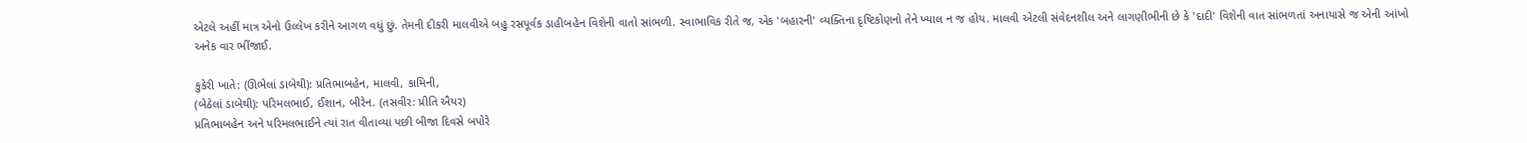એટલે અહીં માત્ર એનો ઉલ્લેખ કરીને આગળ વધું છું. તેમની દીકરી માલવીએ બહુ રસપૂર્વક ડાહીબહેન વિશેની વાતો સાંભળી. સ્વાભાવિક રીતે જ, એક 'બહારની' વ્યક્તિના દૃષ્ટિકોણનો તેને ખ્યાલ ન જ હોય. માલવી એટલી સંવેદનશીલ અને લાગણીભીની છે કે 'દાદી' વિશેની વાત સાંભળતાં અનાયાસે જ એની આંખો અનેક વાર ભીંજાઈ.

કુકેરી ખાતે: (ઊભેલાં ડાબેથી): પ્રતિભાબહેન, માલવી, કામિની,
(બેઠેલાં ડાબેથી): પરિમલભાઈ, ઈશાન, બીરેન. (તસવીર: પ્રીતિ ઐયર)
પ્રતિભાબહેન અને પરિમલભાઈને ત્યાં રાત વીતાવ્યા પછી બીજા દિવસે બપોરે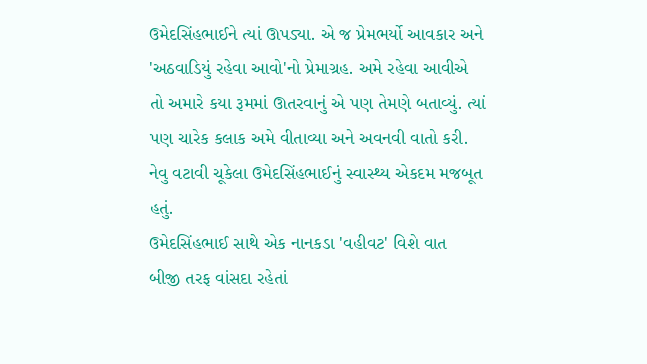ઉમેદસિંહભાઈને ત્યાં ઊપડ્યા. એ જ પ્રેમભર્યો આવકાર અને 'અઠવાડિયું રહેવા આવો'નો પ્રેમાગ્રહ. અમે રહેવા આવીએ તો અમારે કયા રૂમમાં ઊતરવાનું એ પણ તેમણે બતાવ્યું. ત્યાં પણ ચારેક કલાક અમે વીતાવ્યા અને અવનવી વાતો કરી. નેવુ વટાવી ચૂકેલા ઉમેદસિંહભાઈનું સ્વાસ્થ્ય એકદમ મજબૂત હતું.
ઉમેદસિંહભાઈ સાથે એક નાનકડા 'વહીવટ' વિશે વાત
બીજી તરફ વાંસદા રહેતાં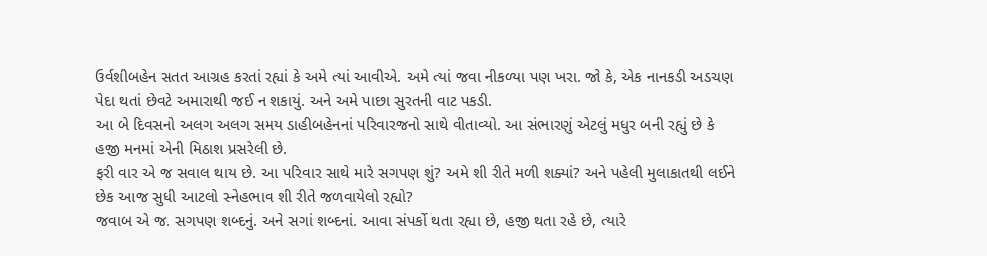ઉર્વશીબહેન સતત આગ્રહ કરતાં રહ્યાં કે અમે ત્યાં આવીએ. અમે ત્યાં જવા નીકળ્યા પણ ખરા. જો કે, એક નાનકડી અડચણ પેદા થતાં છેવટે અમારાથી જઈ ન શકાયું. અને અમે પાછા સુરતની વાટ પકડી.
આ બે દિવસનો અલગ અલગ સમય ડાહીબહેનનાં પરિવારજનો સાથે વીતાવ્યો. આ સંભારણું એટલું મધુર બની રહ્યું છે કે હજી મનમાં એની મિઠાશ પ્રસરેલી છે.
ફરી વાર એ જ સવાલ થાય છે. આ પરિવાર સાથે મારે સગપણ શું? અમે શી રીતે મળી શક્યાં? અને પહેલી મુલાકાતથી લઈને છેક આજ સુધી આટલો સ્નેહભાવ શી રીતે જળવાયેલો રહ્યો?
જવાબ એ જ. સગપણ શબ્દનું. અને સગાં શબ્દનાં. આવા સંપર્કો થતા રહ્યા છે, હજી થતા રહે છે, ત્યારે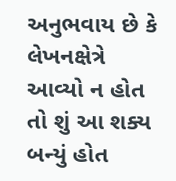અનુભવાય છે કે લેખનક્ષેત્રે આવ્યો ન હોત તો શું આ શક્ય બન્યું હોત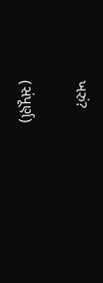ખરું?

(સંપૂર્ણ)